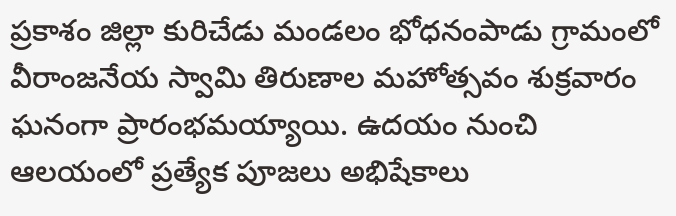ప్రకాశం జిల్లా కురిచేడు మండలం భోధనంపాడు గ్రామంలో వీరాంజనేయ స్వామి తిరుణాల మహోత్సవం శుక్రవారం ఘనంగా ప్రారంభమయ్యాయి. ఉదయం నుంచి ఆలయంలో ప్రత్యేక పూజలు అభిషేకాలు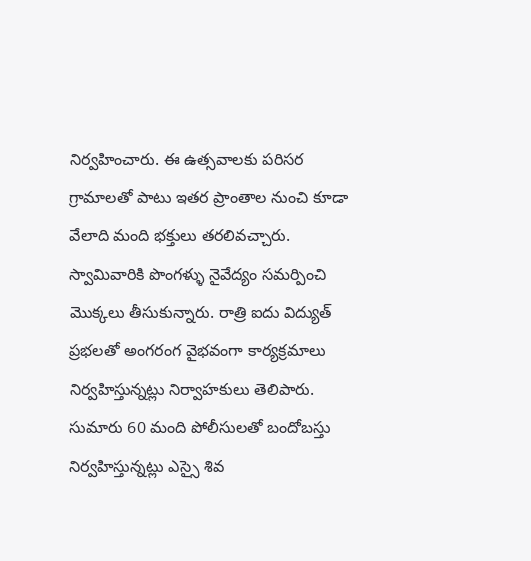నిర్వహించారు. ఈ ఉత్సవాలకు పరిసర గ్రామాలతో పాటు ఇతర ప్రాంతాల నుంచి కూడా వేలాది మంది భక్తులు తరలివచ్చారు. స్వామివారికి పొంగళ్ళు నైవేద్యం సమర్పించి మొక్కలు తీసుకున్నారు. రాత్రి ఐదు విద్యుత్ ప్రభలతో అంగరంగ వైభవంగా కార్యక్రమాలు నిర్వహిస్తున్నట్లు నిర్వాహకులు తెలిపారు. సుమారు 60 మంది పోలీసులతో బందోబస్తు నిర్వహిస్తున్నట్లు ఎస్సై శివ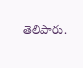తెలిపారు.